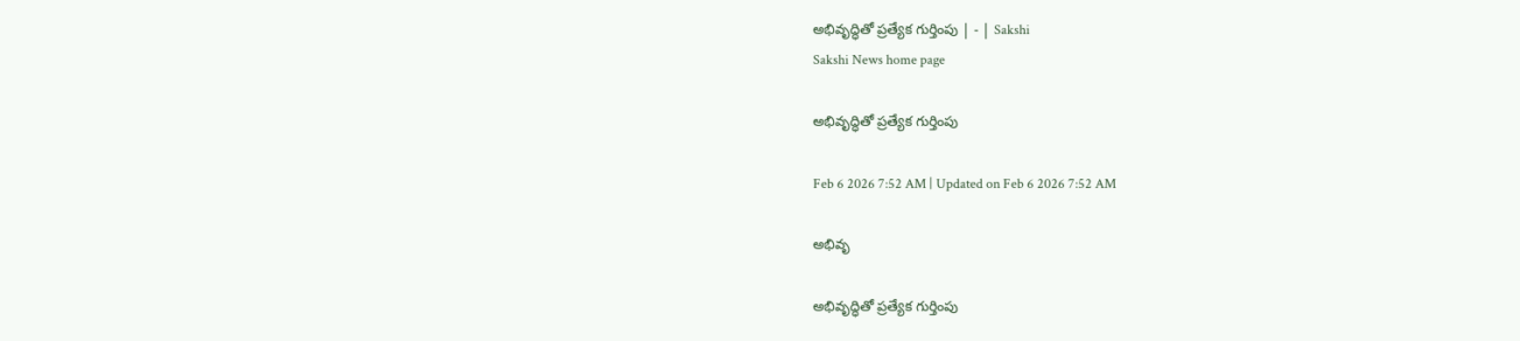అభివృద్ధితో ప్రత్యేక గుర్తింపు | - | Sakshi
Sakshi News home page

అభివృద్ధితో ప్రత్యేక గుర్తింపు

Feb 6 2026 7:52 AM | Updated on Feb 6 2026 7:52 AM

అభివృ

అభివృద్ధితో ప్రత్యేక గుర్తింపు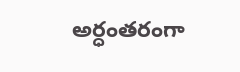అర్ధంతరంగా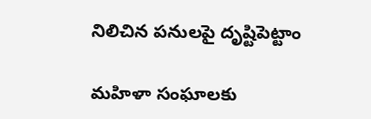నిలిచిన పనులపై దృష్టిపెట్టాం

మహిళా సంఘాలకు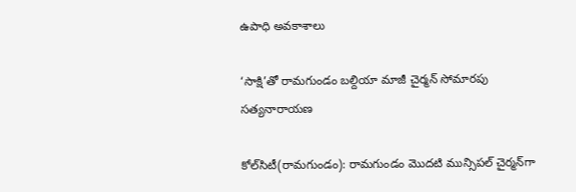ఉపాధి అవకాశాలు

‘సాక్షి’తో రామగుండం బల్దియా మాజీ చైర్మన్‌ సోమారపు సత్యనారాయణ

కోల్‌సిటీ(రామగుండం): రామగుండం మొదటి మున్సిపల్‌ చైర్మన్‌గా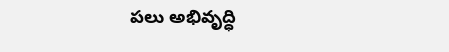పలు అభివృద్ధి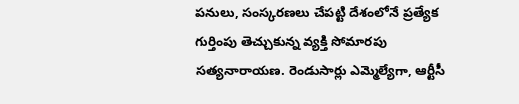పనులు, సంస్కరణలు చేపట్టి దేశంలోనే ప్రత్యేక గుర్తింపు తెచ్చుకున్న వ్యక్తి సోమారపు సత్యనారాయణ. రెండుసార్లు ఎమ్మెల్యేగా, ఆర్టీసీ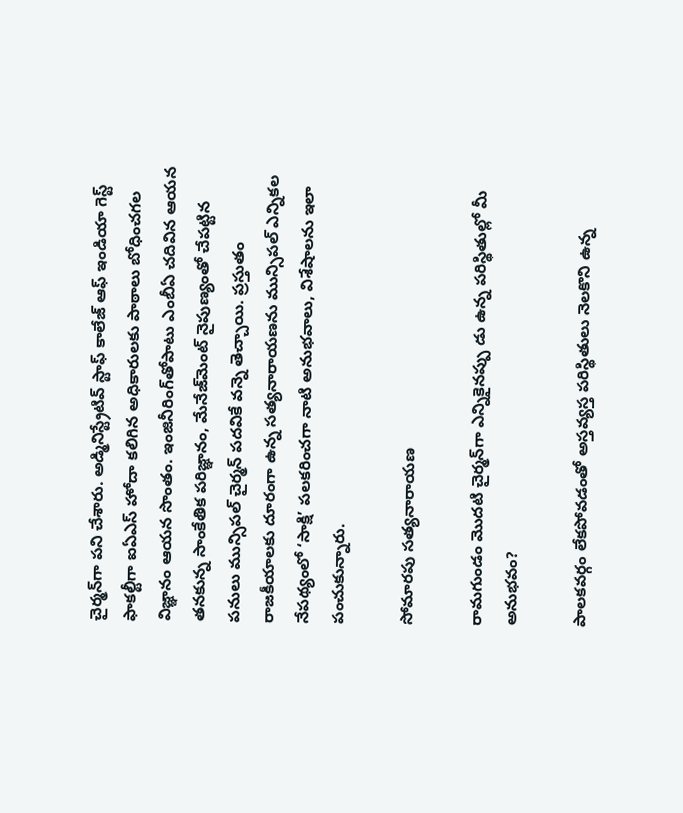చైర్మన్‌గా పని చేశారు. అడ్మినిస్ట్రేటివ్‌ స్టాఫ్‌ కాలేజ్‌ ఆఫ్‌ ఇండియా గెస్ట్‌ ఫాకల్టీగా ఐఏఎస్‌ హోదా కలిగిన అధికారులకు పాఠాలు బోధించగల విజ్ఞానం ఆయన సొంతం. ఇంజినీరింగ్‌తోపాటు ఎంబీఏ చదివిన ఆయన తనకున్న సాంకేతిక పరిజ్ఞానం, మేనేజ్‌మెంట్‌ నైపుణ్యంతో చేపట్టిన పనులు మున్సిపల్‌ చైర్మన్‌ పదవికే వన్నె తెచ్చాయి. ప్రస్తుతం రాజకీయాలకు దూరంగా ఉన్న సత్యనారాయణను మున్సిపల్‌ ఎన్నికల నేపథ్యంలో ‘సాక్షి’ పలకరించగా నాటి అనుభవాలు, విశేషాలను ఇలా పంచుకున్నారు.

సోమారపు సత్యనారాయణ

రామగుండం మొదటి చైర్మన్‌గా ఎన్నికైనప్పు డు ఉన్న పరిస్థితుల్లో మీ అనుభవం?

పాలకవర్గం లేకపోవడంతో అస్తవ్యస్త పరిస్థితులు నెలకొని ఉన్న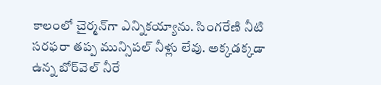కాలంలో చైర్మన్‌గా ఎన్నికయ్యాను. సింగరేణి నీటి సరఫరా తప్ప మున్సిపల్‌ నీళ్లు లేవు. అక్కడక్కడా ఉన్న బోర్‌వెల్‌ నీరే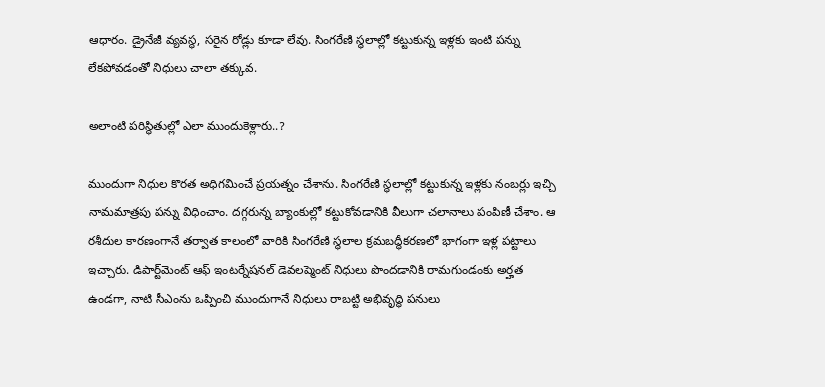ఆధారం. డ్రైనేజీ వ్యవస్థ, సరైన రోడ్లు కూడా లేవు. సింగరేణి స్థలాల్లో కట్టుకున్న ఇళ్లకు ఇంటి పన్ను లేకపోవడంతో నిధులు చాలా తక్కువ.

అలాంటి పరిస్థితుల్లో ఎలా ముందుకెళ్లారు..?

ముందుగా నిధుల కొరత అధిగమించే ప్రయత్నం చేశాను. సింగరేణి స్థలాల్లో కట్టుకున్న ఇళ్లకు నంబర్లు ఇచ్చి నామమాత్రపు పన్ను విధించాం. దగ్గరున్న బ్యాంకుల్లో కట్టుకోవడానికి వీలుగా చలానాలు పంపిణీ చేశాం. ఆ రశీదుల కారణంగానే తర్వాత కాలంలో వారికి సింగరేణి స్థలాల క్రమబద్ధీకరణలో భాగంగా ఇళ్ల పట్టాలు ఇచ్చారు. డిపార్ట్‌మెంట్‌ ఆఫ్‌ ఇంటర్నేషనల్‌ డెవలప్మెంట్‌ నిధులు పొందడానికి రామగుండంకు అర్హత ఉండగా, నాటి సీఎంను ఒప్పించి ముందుగానే నిధులు రాబట్టి అభివృద్ధి పనులు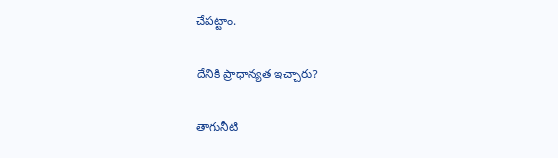చేపట్టాం.

దేనికి ప్రాధాన్యత ఇచ్చారు?

తాగునీటి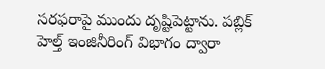సరఫరాపై ముందు దృష్టిపెట్టాను. పబ్లిక్‌ హెల్త్‌ ఇంజినీరింగ్‌ విభాగం ద్వారా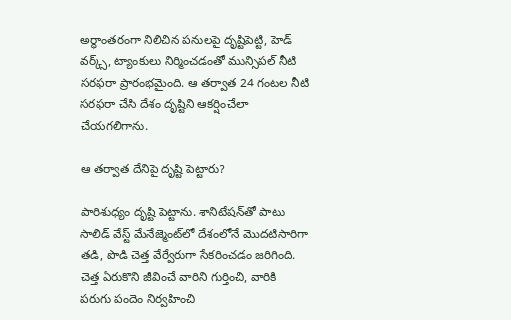అర్ధాంతరంగా నిలిచిన పనులపై దృష్టిపెట్టి, హెడ్‌ వర్క్స్‌, ట్యాంకులు నిర్మించడంతో మున్సిపల్‌ నీటి సరఫరా ప్రారంభమైంది. ఆ తర్వాత 24 గంటల నీటి సరఫరా చేసి దేశం దృష్టిని ఆకర్షించేలా చేయగలిగాను.

ఆ తర్వాత దేనిపై దృష్టి పెట్టారు?

పారిశుధ్యం దృష్టి పెట్టాను. శానిటేషన్‌తో పాటు సాలిడ్‌ వేస్ట్‌ మేనేజ్మెంట్‌లో దేశంలోనే మొదటిసారిగా తడి, పొడి చెత్త వేర్వేరుగా సేకరించడం జరిగింది. చెత్త ఏరుకొని జీవించే వారిని గుర్తించి, వారికి పరుగు పందెం నిర్వహించి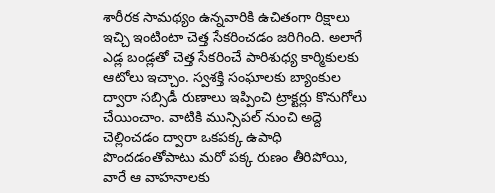శారీరక సామథ్యం ఉన్నవారికి ఉచితంగా రిక్షాలు ఇచ్చి ఇంటింటా చెత్త సేకరించడం జరిగింది. అలాగే ఎడ్ల బండ్లతో చెత్త సేకరించే పారిశుధ్య కార్మికులకు ఆటోలు ఇచ్చాం. స్వశక్తి సంఘాలకు బ్యాంకుల ద్వారా సబ్సిడీ రుణాలు ఇప్పించి ట్రాక్టర్లు కొనుగోలు చేయించాం. వాటికి మున్సిపల్‌ నుంచి అద్దె చెల్లించడం ద్వారా ఒకపక్క ఉపాధి పొందడంతోపాటు మరో పక్క రుణం తీరిపోయి, వారే ఆ వాహనాలకు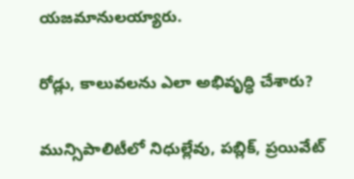యజమానులయ్యారు.

రోడ్లు, కాలువలను ఎలా అభివృద్ధి చేశారు?

మున్సిపాలిటీలో నిధుల్లేవు, పబ్లిక్‌, ప్రయివేట్‌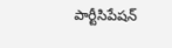పార్టీసిపేషన్‌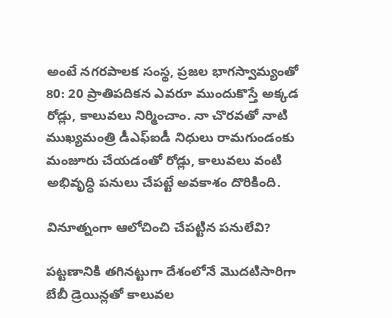అంటే నగరపాలక సంస్థ, ప్రజల భాగస్వామ్యంతో 80: 20 ప్రాతిపదికన ఎవరూ ముందుకొస్తే అక్కడ రోడ్లు, కాలువలు నిర్మించాం. నా చొరవతో నాటి ముఖ్యమంత్రి డీఎఫ్‌ఐడీ నిధులు రామగుండంకు మంజూరు చేయడంతో రోడ్లు, కాలువలు వంటి అభివృద్ధి పనులు చేపట్టే అవకాశం దొరికింది.

వినూత్నంగా ఆలోచించి చేపట్టిన పనులేవి?

పట్టణానికి తగినట్టుగా దేశంలోనే మొదటిసారిగా బేబీ డ్రెయిన్లతో కాలువల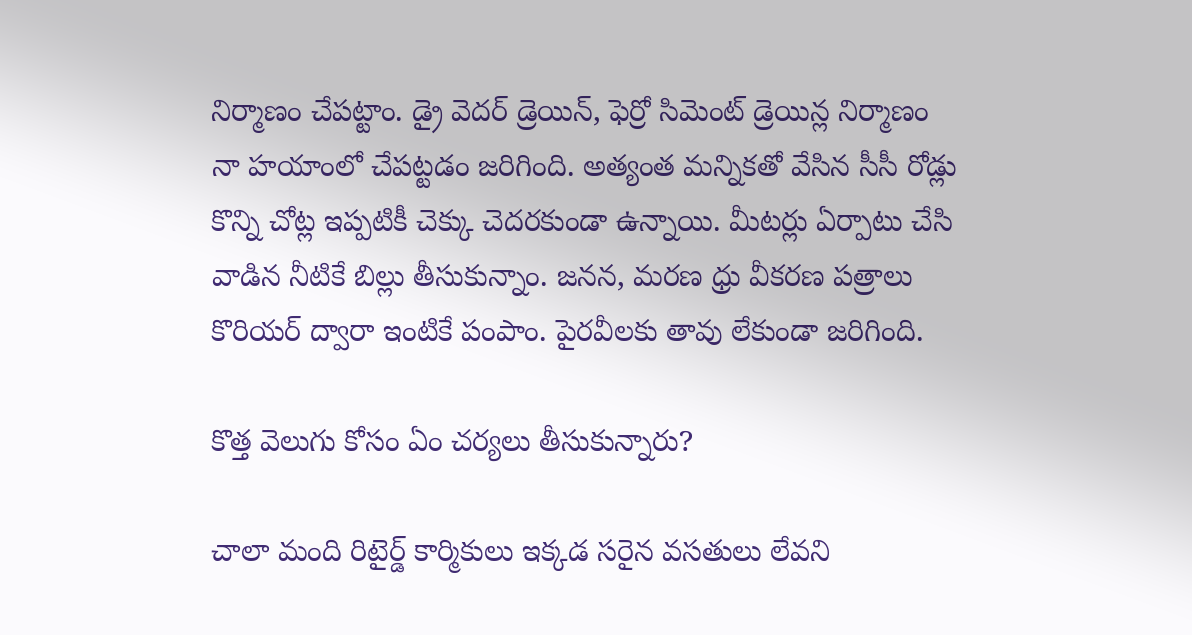నిర్మాణం చేపట్టాం. డ్రై వెదర్‌ డ్రెయిన్‌, ఫెర్రో సిమెంట్‌ డ్రెయిన్ల నిర్మాణం నా హయాంలో చేపట్టడం జరిగింది. అత్యంత మన్నికతో వేసిన సీసీ రోడ్లు కొన్ని చోట్ల ఇప్పటికీ చెక్కు చెదరకుండా ఉన్నాయి. మీటర్లు ఏర్పాటు చేసి వాడిన నీటికే బిల్లు తీసుకున్నాం. జనన, మరణ ధ్రు వీకరణ పత్రాలు కొరియర్‌ ద్వారా ఇంటికే పంపాం. పైరవీలకు తావు లేకుండా జరిగింది.

కొత్త వెలుగు కోసం ఏం చర్యలు తీసుకున్నారు?

చాలా మంది రిటైర్డ్‌ కార్మికులు ఇక్కడ సరైన వసతులు లేవని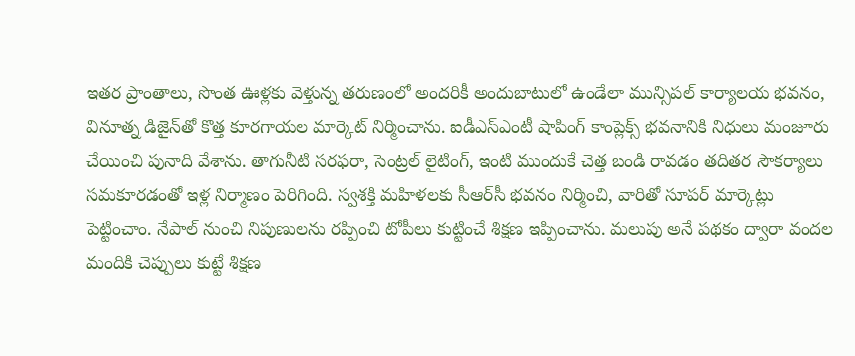ఇతర ప్రాంతాలు, సొంత ఊళ్లకు వెళ్తున్న తరుణంలో అందరికీ అందుబాటులో ఉండేలా మున్సిపల్‌ కార్యాలయ భవనం, వినూత్న డిజైన్‌తో కొత్త కూరగాయల మార్కెట్‌ నిర్మించాను. ఐడీఎస్‌ఎంటీ షాపింగ్‌ కాంప్లెక్స్‌ భవనానికి నిధులు మంజూరు చేయించి పునాది వేశాను. తాగునీటి సరఫరా, సెంట్రల్‌ లైటింగ్‌, ఇంటి ముందుకే చెత్త బండి రావడం తదితర సౌకర్యాలు సమకూరడంతో ఇళ్ల నిర్మాణం పెరిగింది. స్వశక్తి మహిళలకు సీఆర్‌సీ భవనం నిర్మించి, వారితో సూపర్‌ మార్కెట్లు పెట్టించాం. నేపాల్‌ నుంచి నిపుణులను రప్పించి టోపీలు కుట్టించే శిక్షణ ఇప్పించాను. మలుపు అనే పథకం ద్వారా వందల మందికి చెప్పులు కుట్టే శిక్షణ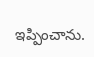ఇప్పించాను.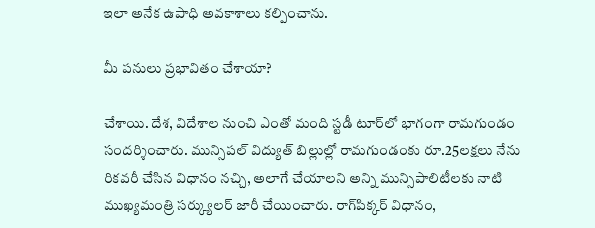ఇలా అనేక ఉపాధి అవకాశాలు కల్పించాను.

మీ పనులు ప్రభావితం చేశాయా?

చేశాయి. దేశ, విదేశాల నుంచి ఎంతో మంది స్టడీ టూర్‌లో భాగంగా రామగుండం సందర్శించారు. మున్సిపల్‌ విద్యుత్‌ బిల్లుల్లో రామగుండంకు రూ.25లక్షలు నేను రికవరీ చేసిన విధానం నచ్చి, అలాగే చేయాలని అన్ని మున్సిపాలిటీలకు నాటి ముఖ్యమంత్రి సర్క్యులర్‌ జారీ చేయించారు. రాగ్‌పిక్కర్‌ విధానం,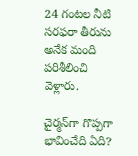24 గంటల నీటి సరఫరా తీరును అనేక మంది పరిశీలించి వెళ్లారు.

చైర్మన్‌గా గొప్పగా భావించేది ఏది?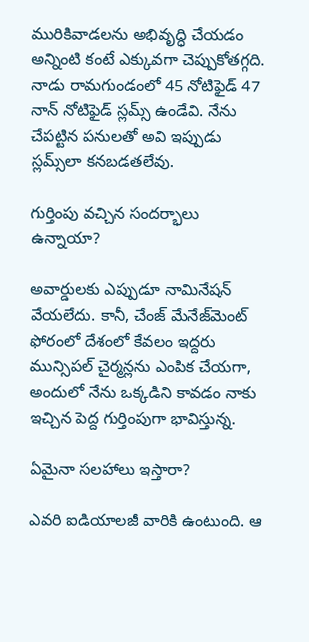మురికివాడలను అభివృద్ధి చేయడం అన్నింటి కంటే ఎక్కువగా చెప్పుకోతగ్గది. నాడు రామగుండంలో 45 నోటిఫైడ్‌ 47 నాన్‌ నోటిఫైడ్‌ స్లమ్స్‌ ఉండేవి. నేను చేపట్టిన పనులతో అవి ఇప్పుడు స్లమ్స్‌లా కనబడతలేవు.

గుర్తింపు వచ్చిన సందర్భాలు ఉన్నాయా?

అవార్డులకు ఎప్పుడూ నామినేషన్‌ వేయలేదు. కానీ, చేంజ్‌ మేనేజ్‌మెంట్‌ ఫోరంలో దేశంలో కేవలం ఇద్దరు మున్సిపల్‌ చైర్మన్లను ఎంపిక చేయగా, అందులో నేను ఒక్కడిని కావడం నాకు ఇచ్చిన పెద్ద గుర్తింపుగా భావిస్తున్న.

ఏమైనా సలహాలు ఇస్తారా?

ఎవరి ఐడియాలజీ వారికి ఉంటుంది. ఆ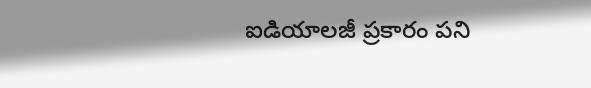ఐడియాలజీ ప్రకారం పని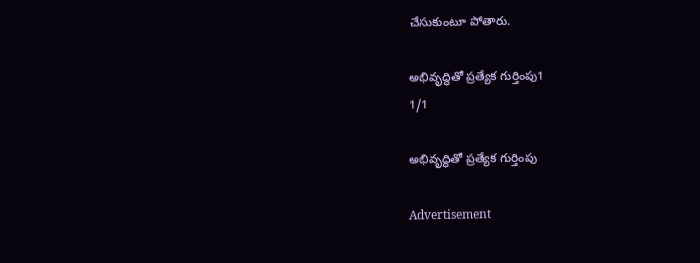చేసుకుంటూ పోతారు.

అభివృద్ధితో ప్రత్యేక గుర్తింపు1
1/1

అభివృద్ధితో ప్రత్యేక గుర్తింపు

Advertisement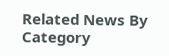Related News By Category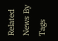Related News By Tags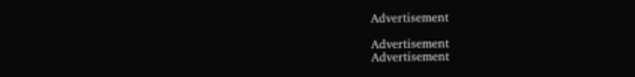Advertisement

Advertisement
Advertisement